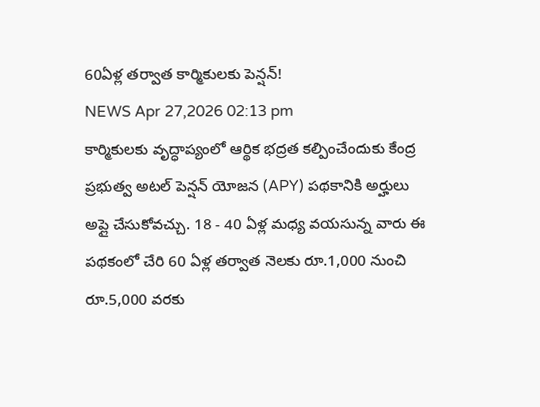60ఏళ్ల తర్వాత కార్మికులకు పెన్షన్!
NEWS Apr 27,2026 02:13 pm
కార్మికులకు వృద్ధాప్యంలో ఆర్థిక భద్రత కల్పించేందుకు కేంద్ర ప్రభుత్వ అటల్ పెన్షన్ యోజన (APY) పథకానికి అర్హులు అప్లై చేసుకోవచ్చు. 18 - 40 ఏళ్ల మధ్య వయసున్న వారు ఈ పథకంలో చేరి 60 ఏళ్ల తర్వాత నెలకు రూ.1,000 నుంచి రూ.5,000 వరకు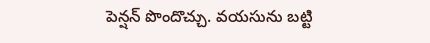పెన్షన్ పొందొచ్చు. వయసును బట్టి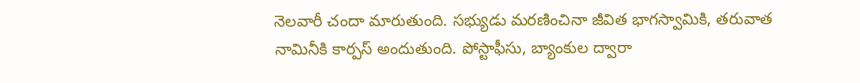నెలవారీ చందా మారుతుంది. సభ్యుడు మరణించినా జీవిత భాగస్వామికి, తరువాత నామినీకి కార్పస్ అందుతుంది. పోస్టాఫీసు, బ్యాంకుల ద్వారా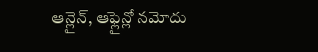ఆన్లైన్, ఆఫ్లైన్లో నమోదు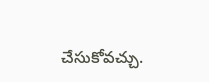చేసుకోవచ్చు.